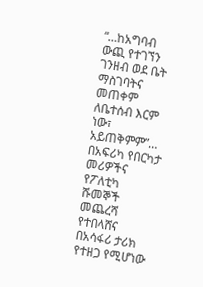“…ከአግባብ ውጪ የተገኘን ገንዘብ ወደ ቤት ማስገባትና መጠቀም ለቤተሰብ እርም ነው፣ አይጠቅምም”… በአፍሪካ የበርካታ መሪዎችና የፖለቲካ ሹመኞች መጨረሻ የተበላሸና በአሳፋሪ ታሪክ የተዘጋ የሚሆነው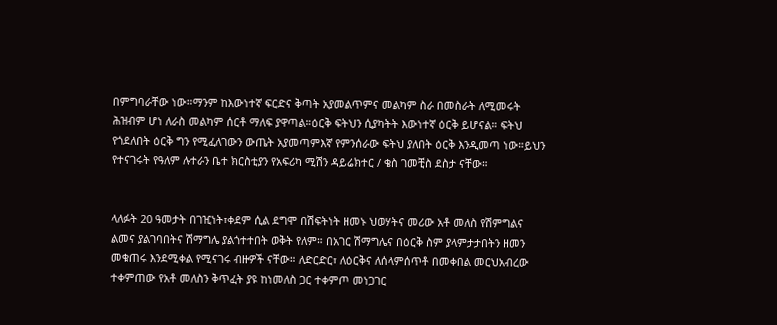በምግባራቸው ነው።ማንም ከእውነተኛ ፍርድና ቅጣት አያመልጥምና መልካም ስራ በመስራት ለሚመሩት ሕዝብም ሆነ ለራስ መልካም ሰርቶ ማለፍ ያዋጣል።ዕርቅ ፍትህን ሲያካትት እውነተኛ ዕርቅ ይሆናል። ፍትህ የጎደለበት ዕርቅ ግን የሚፈለገውን ውጤት አያመጣምእኛ የምንሰራው ፍትህ ያለበት ዕርቅ እንዲመጣ ነው።ይህን የተናገሩት የዓለም ሉተራን ቤተ ክርስቲያን የአፍሪካ ሚሽን ዳይሬክተር / ቄስ ገመቺስ ደስታ ናቸው።


ላለፉት 20 ዓመታት በገዢነት፣ቀደም ሲል ደግሞ በሽፍትነት ዘመኑ ህወሃትና መሪው አቶ መለስ የሽምግልና ልመና ያልገባበትና ሽማግሌ ያልጎተተበት ወቅት የለም። በአገር ሽማግሌና በዕርቅ ስም ያላምታታበትን ዘመን መቁጠሩ እንደሚቀል የሚናገሩ ብዙዎች ናቸው። ለድርድር፣ ለዕርቅና ለሰላምሰጥቶ በመቀበል መርህአብረው ተቀምጠው የአቶ መለስን ቅጥፈት ያዩ ከነመለስ ጋር ተቀምጦ መነጋገር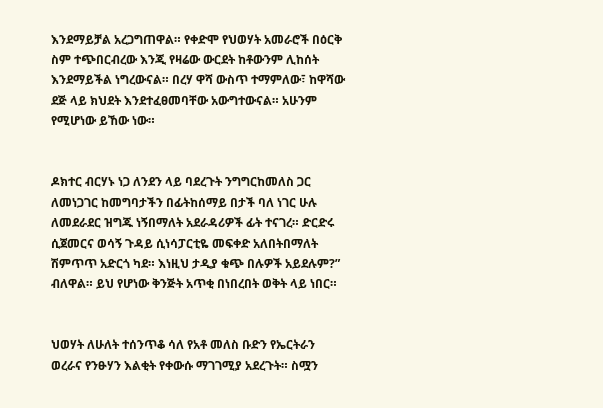እንደማይቻል አረጋግጠዋል። የቀድሞ የህወሃት አመራሮች በዕርቅ ስም ተጭበርብረው እንጂ የዛሬው ውርደት ከቶውንም ሊከሰት እንደማይችል ነግረውናል። በረሃ ዋሻ ውስጥ ተማምለው፣ ከዋሻው ደጅ ላይ ክህደት እንደተፈፀመባቸው አውግተውናል። አሁንም የሚሆነው ይኸው ነው።


ዶክተር ብርሃኑ ነጋ ለንደን ላይ ባደረጉት ንግግርከመለስ ጋር ለመነጋገር ከመግባታችን በፊትከሰማይ በታች ባለ ነገር ሁሉ ለመደራደር ዝግጁ ነኝበማለት አደራዳሪዎች ፊት ተናገረ። ድርድሩ ሲጀመርና ወሳኝ ጉዳይ ሲነሳፓርቲዬ መፍቀድ አለበትበማለት ሽምጥጥ አድርጎ ካደ። እነዚህ ታዲያ ቁጭ በሉዎች አይደሉም?” ብለዋል። ይህ የሆነው ቅንጅት አጥቂ በነበረበት ወቅት ላይ ነበር።


ህወሃት ለሁለት ተሰንጥቆ ሳለ የአቶ መለስ ቡድን የኤርትራን ወረራና የንፁሃን እልቂት የቀውሱ ማገገሚያ አደረጉት። ስሟን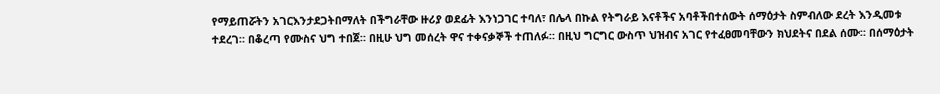የማይጠሯትን አገርእንታደጋትበማለት በችግራቸው ዙሪያ ወደፊት እንነጋገር ተባለ፣ በሌላ በኩል የትግራይ እናቶችና አባቶችበተሰውት ሰማዕታት ስምብለው ደረት እንዲመቱ ተደረገ። በቆረጣ የሙስና ህግ ተበጀ። በዚሁ ህግ መሰረት ዋና ተቀናቃኞች ተጠለፉ። በዚህ ግርግር ውስጥ ህዝብና አገር የተፈፀመባቸውን ክህደትና በደል ሰሙ። በሰማዕታት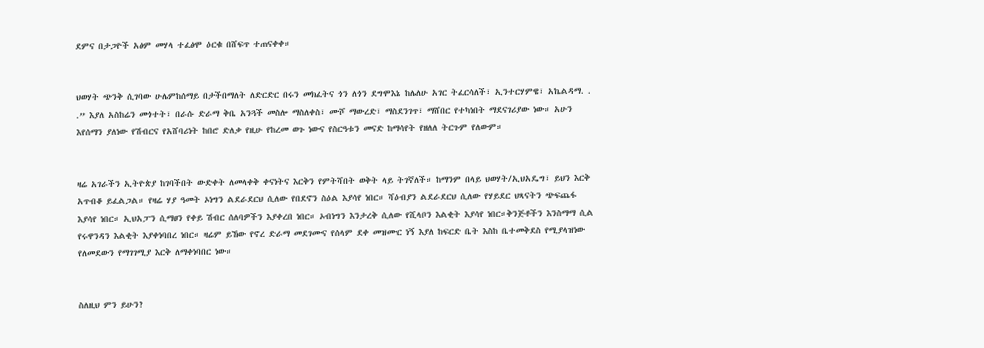ደምና በታጋዮች አፅም መሃላ ተፈፅሞ ዕርቁ በሸፍጥ ተጠናቀቀ።


ህወሃት ጭንቅ ሲገባው ሁሌምከሰማይ በታችበማለት ለድርድር በሩን መክፈትና ጎን ለጎን ደግሞእኔ ከሌለሁ አገር ትፈርሳለች፣ ኢንተርሃምዌ፣ አኬልዳማ. . .” እያለ አስከሬን መጎተት፣ በራሱ ድራማ ቅቤ አንጓች መስሎ ማስለቀስ፣ ሙሾ ማውረድ፣ ማስደንገጥ፣ ማሸበር የተካነበት ማደናገሪያው ነው። አሁን እየሰማን ያለነው የሽብርና የአሸባሪነት ከበሮ ድለቃ የዚሁ የከረመ ወጉ ነውና የስርዓቱን መናድ ከማሳየት የዘለለ ትርጉም የለውም።


ዛሬ አገራችን ኢትዮጵያ ከገባችበት ውድቀት ለመላቀቅ ቀናነትና እርቅን የምትሻበት ወቅት ላይ ትገኛለች። ከማንም በላይ ህወሃት/ኢህአዴግ፣ ይህን እርቅ አጥብቆ ይፈልጋል። የዛሬ ሃያ ዓመት ኦነግን ልደራደርህ ሲለው የበደኖን ስዕል እያሳየ ነበር። ሻዕብያን ልደራደርህ ሲለው የሃይደር ህጻናትን ጭፍጨፋ እያሳየ ነበር። ኢህአፓን ሲማፀን የቀይ ሽብር ሰለባዎችን እያቀረበ ነበር። ኦብነግን እንታረቅ ሲለው የሺላቦን እልቂት እያሳየ ነበር።ቅንጅቶችን እንስማማ ሲል የሩዋንዳን እልቂት እያቀነባበረ ነበር። ዛሬም ይኸው የኖረ ድራማ መደገሙና የሰላም ደቀ መዝሙር ነኝ እያለ ከፍርድ ቤት እስከ ቤተመቅደስ የሚያላዝነው የለመደውን የማገገሚያ እርቅ ለማቀነባበር ነው።


ስለዚህ ምን ይሁን?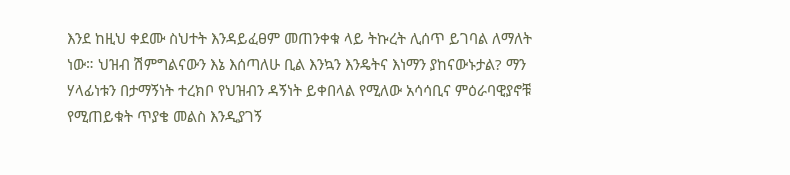እንደ ከዚህ ቀደሙ ስህተት እንዳይፈፀም መጠንቀቁ ላይ ትኩረት ሊሰጥ ይገባል ለማለት ነው። ህዝብ ሽምግልናውን እኔ እሰጣለሁ ቢል እንኳን እንዴትና እነማን ያከናውኑታል? ማን ሃላፊነቱን በታማኝነት ተረክቦ የህዝብን ዳኝነት ይቀበላል የሚለው አሳሳቢና ምዕራባዊያኖቹ የሚጠይቁት ጥያቄ መልስ እንዲያገኝ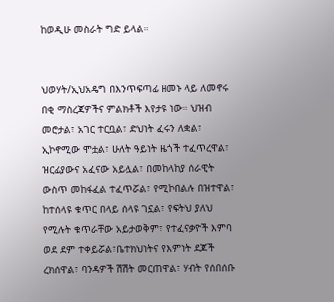ከወዲሁ መስራት ግድ ይላል።


ህወሃት/ኢህአዴግ በእንጥፍጣፊ ዘመኑ ላይ ለመኖሩ በቂ ማስረጃዎችና ምልክቶች እየታዩ ነው። ህዝብ መሮታል፣ አገር ተርቧል፣ ድህነት ፈሩን ለቋል፣ ኢኮኖሚው ሞቷል፣ ሁለት ዓይነት ዜጎች ተፈጥረዋል፣ ዝርፊያውና አፈናው አይሏል፣ በመከላከያ ሰራዊት ውስጥ መከፋፈል ተፈጥሯል፣ የሚኮበልሉ በዝተዋል፣ ከተሰላዩ ቁጥር በላይ ሰላዩ ገኗል፣ የፍትህ ያለህ የሚሉት ቁጥራቸው አይታወቅም፣ የተፈናቃዮች እምባ ወደ ደም ተቀይሯል፣ቤተክህነትና የእምነት ደጆች ረክሰዋል፣ ባንዳዎች ሽሽት መርጠዋል፣ ሃብት የሰበሰቡ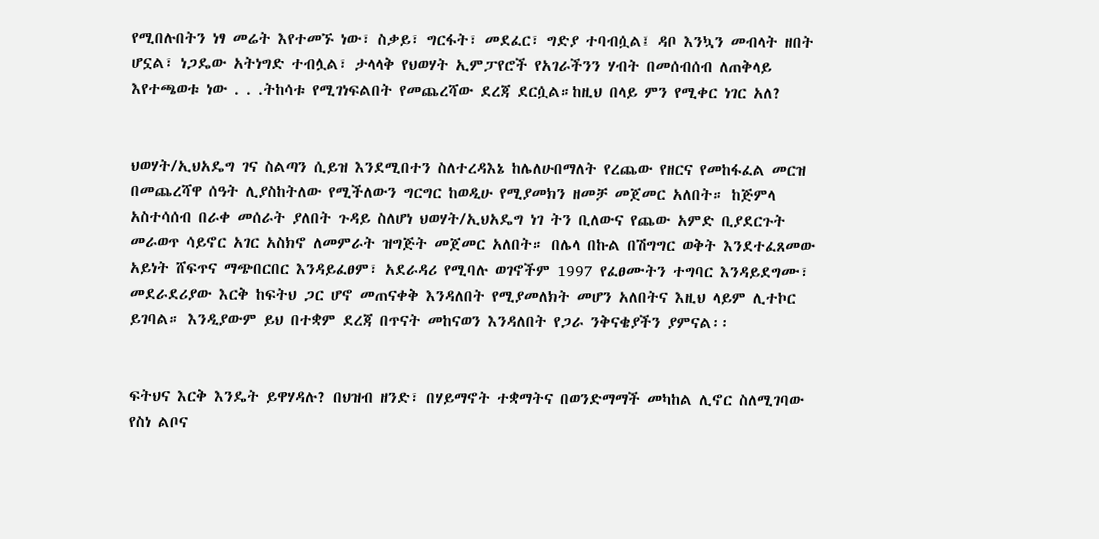የሚበሉበትን ነፃ መሬት እየተመኙ ነው፣ ስቃይ፣ ግርፋት፣ መደፈር፣ ግድያ ተባብሷል፤ ዳቦ እንኳን መብላት ዘበት ሆኗል፣ ነጋዴው አትነግድ ተብሏል፣ ታላላቅ የህወሃት ኢምፓየሮች የአገራችንን ሃብት በመሰብሰብ ለጠቅላይ እየተጫወቱ ነው . . .ትከሳቱ የሚገነፍልበት የመጨረሻው ደረጃ ደርሷል።ከዚህ በላይ ምን የሚቀር ነገር አለ?


ህወሃት/ኢህአዴግ ገና ስልጣን ሲይዝ እንደሚበተን ስለተረዳእኔ ከሌለሁበማለት የረጨው የዘርና የመከፋፈል መርዝ በመጨረሻዋ ሰዓት ሊያስከትለው የሚችለውን ግርግር ከወዲሁ የሚያመክን ዘመቻ መጀመር አለበት። ከጅምላ አስተሳሰብ በራቀ መሰራት ያለበት ጉዳይ ስለሆነ ህወሃት/ኢህአዴግ ነገ ትን ቢለውና የጨው አምድ ቢያደርጉት መራወጥ ሳይኖር አገር አስክኖ ለመምራት ዝግጅት መጀመር አለበት። በሌላ በኩል በሽግግር ወቅት እንደተፈጸመው አይነት ሸፍጥና ማጭበርበር እንዳይፈፀም፣ አደራዳሪ የሚባሉ ወገኖችም 1997 የፈፀሙትን ተግባር እንዳይደግሙ፣ መደራደሪያው እርቅ ከፍትህ ጋር ሆኖ መጠናቀቅ እንዳለበት የሚያመለክት መሆን አለበትና እዚህ ላይም ሊተኮር ይገባል። እንዲያውም ይህ በተቋም ደረጃ በጥናት መከናወን እንዳለበት የጋራ ንቅናቄያችን ያምናል፡፡


ፍትህና እርቅ እንዴት ይዋሃዳሉ? በህዝብ ዘንድ፣ በሃይማኖት ተቋማትና በወንድማማች መካከል ሊኖር ስለሚገባው የስነ ልቦና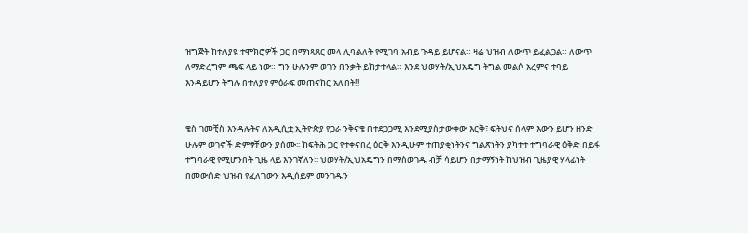ዝግጅት ከተለያዩ ተሞክሮዎች ጋር በማነጻጸር መላ ሊባልለት የሚገባ አብይ ጉዳይ ይሆናል። ዛሬ ህዝብ ለውጥ ይፈልጋል። ለውጥ ለማድረግም ጫፍ ላይ ነው። ግን ሁሉንም ወገን በንቃት ይከታተላል። እንደ ህወሃት/ኢህአዴግ ትግል መልሶ አረምና ተባይ እንዳይሆን ትግሉ በተለያየ ምዕራፍ መጠናከር አለበት!!


ቄስ ገመቺስ እንዳሉትና ለአዲሲቷ ኢትዮጵያ የጋራ ንቅናቄ በተደጋጋሚ እንደሚያስታውቀው እርቅ፣ ፍትህና ሰላም እውን ይሆን ዘንድ ሁሉም ወገኖች ድምፃቸውን ያሰሙ፡፡ ከፍትሕ ጋር የተቀናበረ ዕርቅ እንዲሁም ተጠያቂነትንና ግልጽነትን ያካተተ ተግባራዊ ዕቅድ በይፋ ተግባራዊ የሚሆንበት ጊዜ ላይ እንገኛለን፡፡ ህወሃት/ኢህአዴግን በማስወገዱ ብቻ ሳይሆን በታማኝነት ከህዝብ ጊዜያዊ ሃላፊነት በመውሰድ ህዝብ የፈለገውን እዲሰይም መንገዱን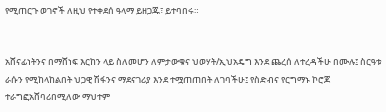የሚጠርጉ ወገኖች ለዚህ የተቀደሰ ዓላማ ይዘጋጁ፣ ይተባበሩ።


አሸናፊነትንና በማሸነፍ እርከን ላይ ስለመሆን ለምታውቁና ህወሃት/ኢህአዴግ እንደ ጨረሰ ለተረዳችሁ በሙሉ፤ ስርዓቱ ራሱን የሚከላከልበት ህጋዊ ሽፋንና ማደናገሪያ እንደ ተሟጠጠበት ለገባችሁ፤ የስድብና የርግማኑ ኮሮጆ ተራግፎአሸባሪበሚለው ማህተም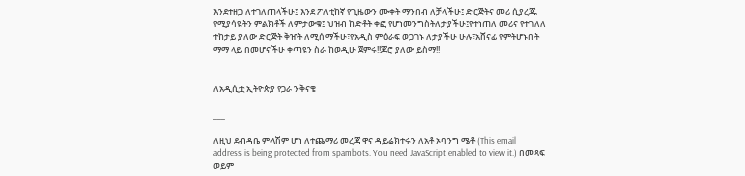እንደተዘጋ ለተገለጠላችሁ፤ እንደ ፖለቲከኛ የጊዜውን ሙቀት ማንበብ ለቻላችሁ፤ ድርጅትና መሪ ሲያረጁ የሚያሳዩትን ምልክቶች ለምታውቁ፤ ህዝብ ከድቶት ቀፎ የሆነመንግስትለታያችሁ፤የተነጠለ መሪና የተገለለ ተከታይ ያለው ድርጅት ቅዠት ለሚሰማችሁ፣የአዲስ ምዕራፍ ወጋገኑ ለታያችሁ ሁሉ፣አሸናፊ የምትሆኑበት ማማ ላይ በመሆናችሁ ቀጣዩን ስራ ከወዲሁ ጀምሩ!!ጆሮ ያለው ይስማ!!


ለአዲሲቷ ኢትዮጵያ የጋራ ንቅናቄ

___

ለዚህ ደብዳቤ ምላሽም ሆነ ለተጨማሪ መረጃ ዋና ዳይሬክተሩን ለአቶ ኦባንግ ሜቶ (This email address is being protected from spambots. You need JavaScript enabled to view it.) በመጻፍ ወይም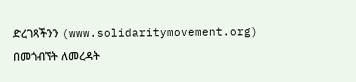ድረገጻችንን (www.solidaritymovement.org) በመጎብኘት ለመረዳት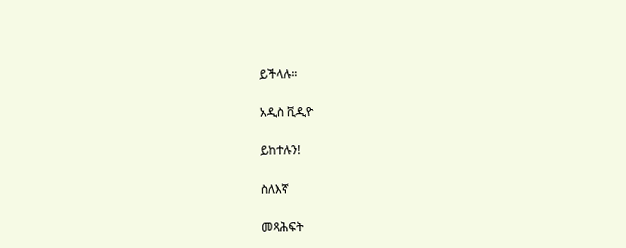ይችላሉ።

አዲስ ቪዲዮ

ይከተሉን!

ስለእኛ

መጻሕፍት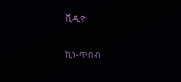ቪዲዮ

ኪነ-ጥበብ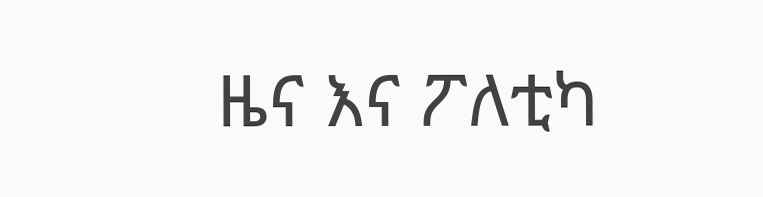ዜና እና ፖለቲካ